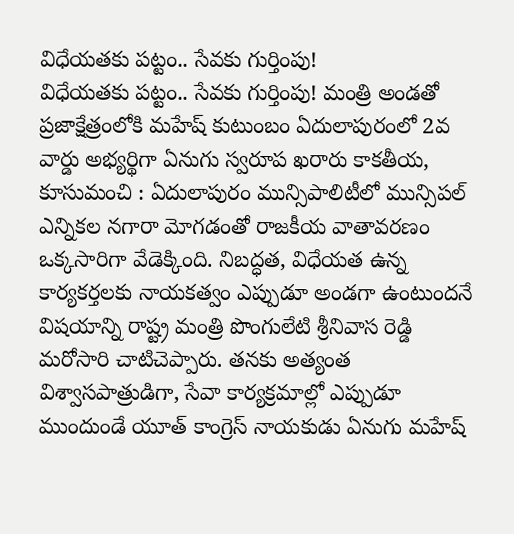విధేయతకు పట్టం.. సేవకు గుర్తింపు!
విధేయతకు పట్టం.. సేవకు గుర్తింపు! మంత్రి అండతో ప్రజాక్షేత్రంలోకి మహేష్ కుటుంబం ఏదులాపురంలో 2వ వార్డు అభ్యర్థిగా ఏనుగు స్వరూప ఖరారు కాకతీయ, కూసుమంచి : ఏదులాపురం మున్సిపాలిటీలో మున్సిపల్ ఎన్నికల నగారా మోగడంతో రాజకీయ వాతావరణం ఒక్కసారిగా వేడెక్కింది. నిబద్ధత, విధేయత ఉన్న కార్యకర్తలకు నాయకత్వం ఎప్పుడూ అండగా ఉంటుందనే విషయాన్ని రాష్ట్ర మంత్రి పొంగులేటి శ్రీనివాస రెడ్డి మరోసారి చాటిచెప్పారు. తనకు అత్యంత విశ్వాసపాత్రుడిగా, సేవా కార్యక్రమాల్లో ఎప్పుడూ ముందుండే యూత్ కాంగ్రెస్ నాయకుడు ఏనుగు మహేష్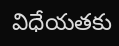విధేయతకు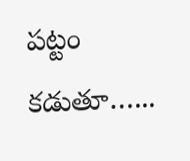పట్టం కడుతూ…...